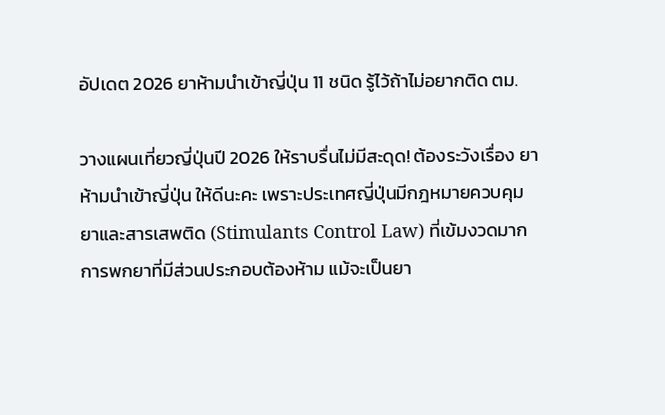อัปเดต 2026 ยาห้ามนําเข้าญี่ปุ่น 11 ชนิด รู้ไว้ถ้าไม่อยากติด ตม.

วางแผนเที่ยวญี่ปุ่นปี 2026 ให้ราบรื่นไม่มีสะดุด! ต้องระวังเรื่อง ยาห้ามนำเข้าญี่ปุ่น ให้ดีนะคะ เพราะประเทศญี่ปุ่นมีกฎหมายควบคุมยาและสารเสพติด (Stimulants Control Law) ที่เข้มงวดมาก การพกยาที่มีส่วนประกอบต้องห้าม แม้จะเป็นยา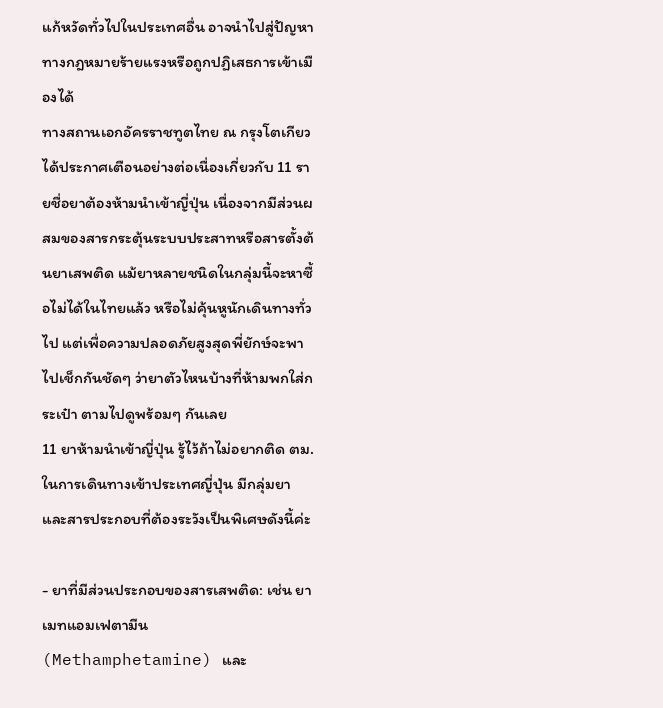แก้หวัดทั่วไปในประเทศอื่น อาจนำไปสู่ปัญหาทางกฎหมายร้ายแรงหรือถูกปฏิเสธการเข้าเมืองได้
ทางสถานเอกอัครราชทูตไทย ณ กรุงโตเกียว ได้ประกาศเตือนอย่างต่อเนื่องเกี่ยวกับ 11 รายชื่อยาต้องห้ามนำเข้าญี่ปุ่น เนื่องจากมีส่วนผสมของสารกระตุ้นระบบประสาทหรือสารตั้งต้นยาเสพติด แม้ยาหลายชนิดในกลุ่มนี้จะหาซื้อไม่ได้ในไทยแล้ว หรือไม่คุ้นหูนักเดินทางทั่วไป แต่เพื่อความปลอดภัยสูงสุดพี่ยักษ์จะพาไปเช็กกันชัดๆ ว่ายาตัวไหนบ้างที่ห้ามพกใส่กระเป๋า ตามไปดูพร้อมๆ กันเลย
11 ยาห้ามนําเข้าญี่ปุ่น รู้ไว้ถ้าไม่อยากติด ตม.
ในการเดินทางเข้าประเทศญี่ปุ่น มีกลุ่มยาและสารประกอบที่ต้องระวังเป็นพิเศษดังนี้ค่ะ

- ยาที่มีส่วนประกอบของสารเสพติด: เช่น ยาเมทแอมเฟตามีน (Methamphetamine) และ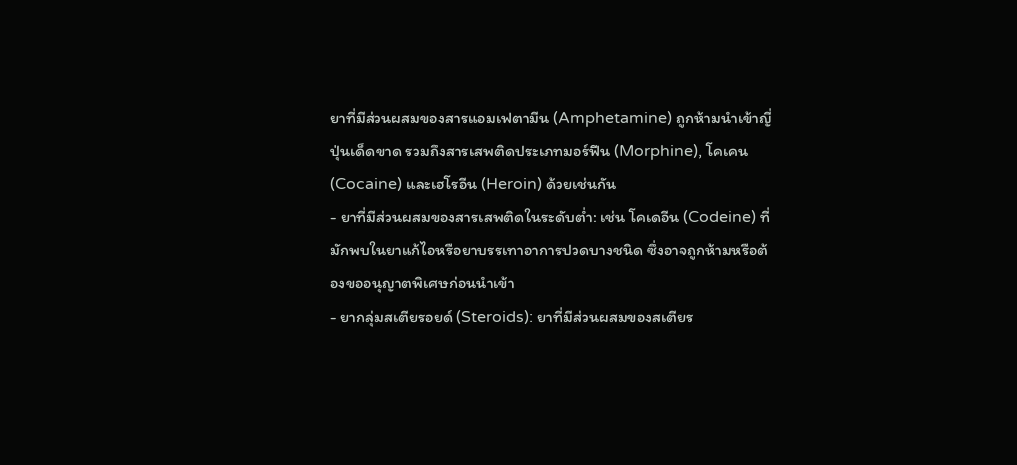ยาที่มีส่วนผสมของสารแอมเฟตามีน (Amphetamine) ถูกห้ามนำเข้าญี่ปุ่นเด็ดขาด รวมถึงสารเสพติดประเภทมอร์ฟีน (Morphine), โคเคน (Cocaine) และเฮโรอีน (Heroin) ด้วยเช่นกัน
- ยาที่มีส่วนผสมของสารเสพติดในระดับต่ำ: เช่น โคเดอีน (Codeine) ที่มักพบในยาแก้ไอหรือยาบรรเทาอาการปวดบางชนิด ซึ่งอาจถูกห้ามหรือต้องขออนุญาตพิเศษก่อนนำเข้า
- ยากลุ่มสเตียรอยด์ (Steroids): ยาที่มีส่วนผสมของสเตียร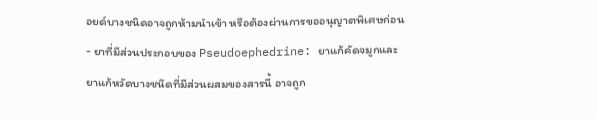อยด์บางชนิดอาจถูกห้ามนำเข้า หรือต้องผ่านการขออนุญาตพิเศษก่อน
- ยาที่มีส่วนประกอบของ Pseudoephedrine: ยาแก้คัดจมูกและยาแก้หวัดบางชนิดที่มีส่วนผสมของสารนี้ อาจถูก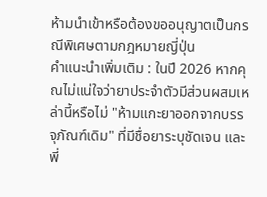ห้ามนำเข้าหรือต้องขออนุญาตเป็นกรณีพิเศษตามกฎหมายญี่ปุ่น
คำแนะนำเพิ่มเติม : ในปี 2026 หากคุณไม่แน่ใจว่ายาประจำตัวมีส่วนผสมเหล่านี้หรือไม่ "ห้ามแกะยาออกจากบรรจุภัณฑ์เดิม" ที่มีชื่อยาระบุชัดเจน และพี่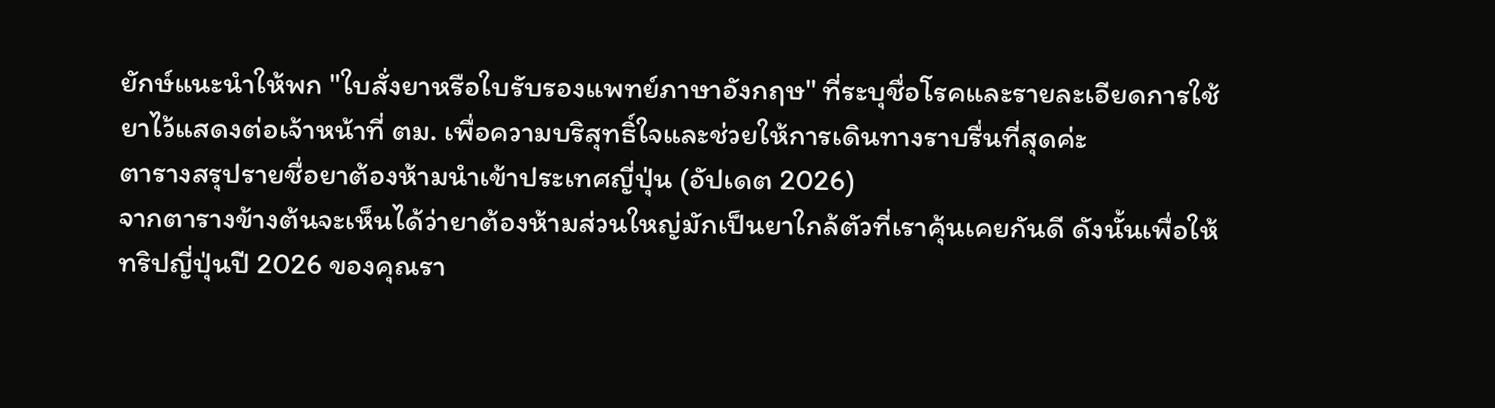ยักษ์แนะนำให้พก "ใบสั่งยาหรือใบรับรองแพทย์ภาษาอังกฤษ" ที่ระบุชื่อโรคและรายละเอียดการใช้ยาไว้แสดงต่อเจ้าหน้าที่ ตม. เพื่อความบริสุทธิ์ใจและช่วยให้การเดินทางราบรื่นที่สุดค่ะ
ตารางสรุปรายชื่อยาต้องห้ามนำเข้าประเทศญี่ปุ่น (อัปเดต 2026)
จากตารางข้างต้นจะเห็นได้ว่ายาต้องห้ามส่วนใหญ่มักเป็นยาใกล้ตัวที่เราคุ้นเคยกันดี ดังนั้นเพื่อให้ทริปญี่ปุ่นปี 2026 ของคุณรา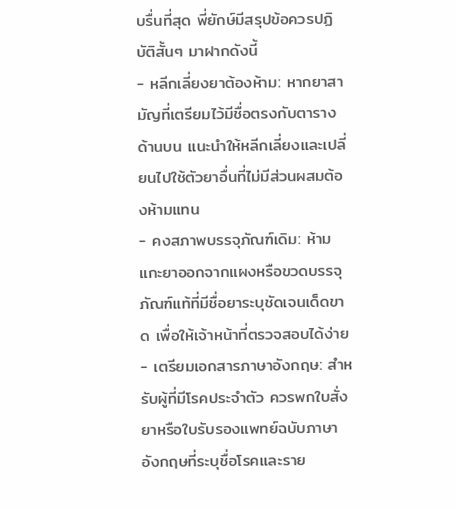บรื่นที่สุด พี่ยักษ์มีสรุปข้อควรปฏิบัติสั้นๆ มาฝากดังนี้
- หลีกเลี่ยงยาต้องห้าม: หากยาสามัญที่เตรียมไว้มีชื่อตรงกับตารางด้านบน แนะนำให้หลีกเลี่ยงและเปลี่ยนไปใช้ตัวยาอื่นที่ไม่มีส่วนผสมต้องห้ามแทน
- คงสภาพบรรจุภัณฑ์เดิม: ห้ามแกะยาออกจากแผงหรือขวดบรรจุภัณฑ์แท้ที่มีชื่อยาระบุชัดเจนเด็ดขาด เพื่อให้เจ้าหน้าที่ตรวจสอบได้ง่าย
- เตรียมเอกสารภาษาอังกฤษ: สำหรับผู้ที่มีโรคประจำตัว ควรพกใบสั่งยาหรือใบรับรองแพทย์ฉบับภาษาอังกฤษที่ระบุชื่อโรคและราย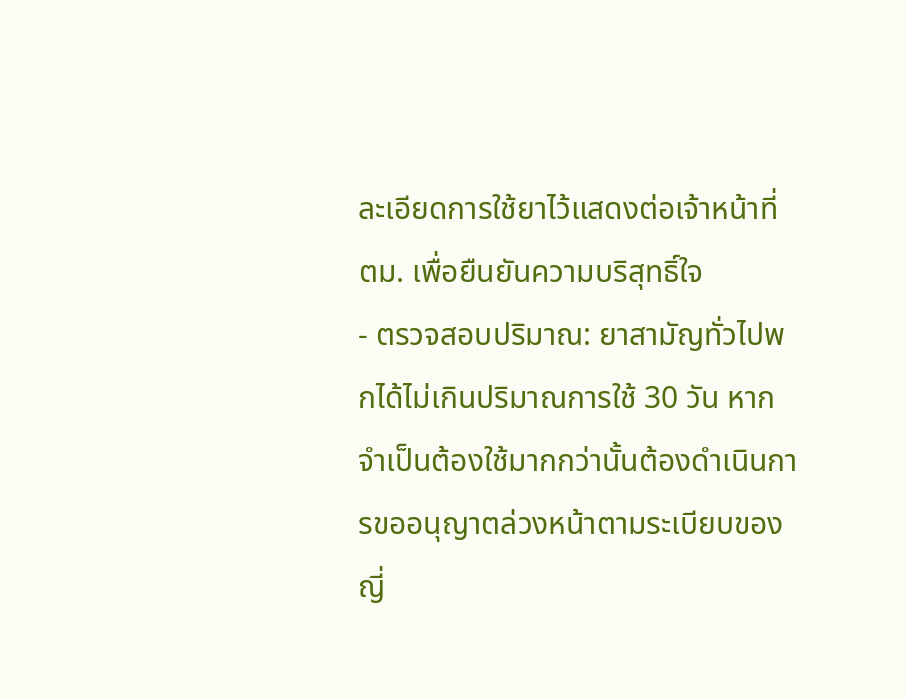ละเอียดการใช้ยาไว้แสดงต่อเจ้าหน้าที่ ตม. เพื่อยืนยันความบริสุทธิ์ใจ
- ตรวจสอบปริมาณ: ยาสามัญทั่วไปพกได้ไม่เกินปริมาณการใช้ 30 วัน หากจำเป็นต้องใช้มากกว่านั้นต้องดำเนินการขออนุญาตล่วงหน้าตามระเบียบของญี่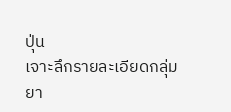ปุ่น
เจาะลึกรายละเอียดกลุ่ม ยา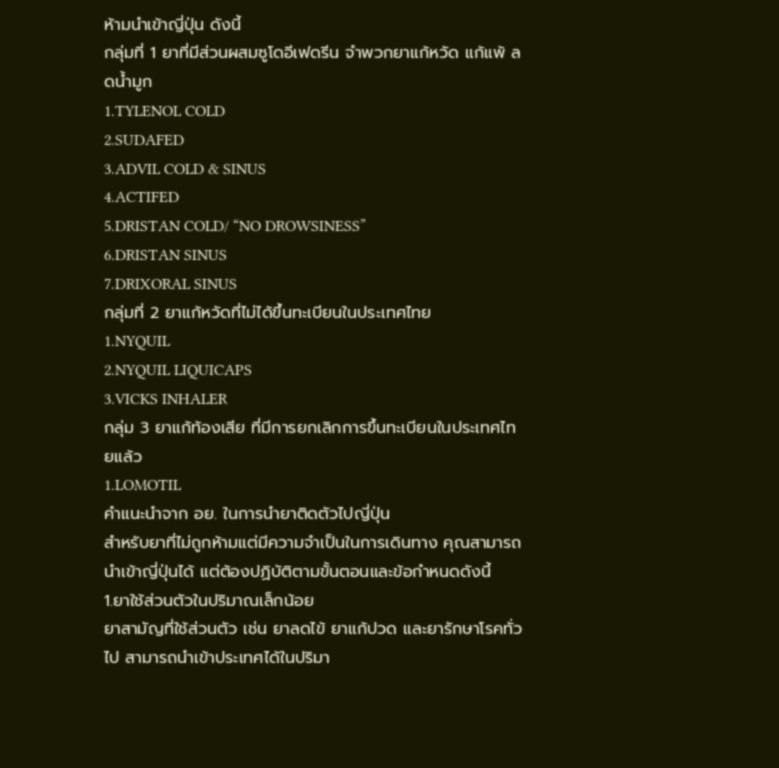ห้ามนำเข้าญี่ปุ่น ดังนี้
กลุ่มที่ 1 ยาที่มีส่วนผสมซูโดอีเฟดรีน จำพวกยาแก้หวัด แก้แพ้ ลดน้ำมูก
1.TYLENOL COLD
2.SUDAFED
3.ADVIL COLD & SINUS
4.ACTIFED
5.DRISTAN COLD/ “NO DROWSINESS”
6.DRISTAN SINUS
7.DRIXORAL SINUS
กลุ่มที่ 2 ยาแก้หวัดที่ไม่ได้ขึ้นทะเบียนในประเทศไทย
1.NYQUIL
2.NYQUIL LIQUICAPS
3.VICKS INHALER
กลุ่ม 3 ยาแก้ท้องเสีย ที่มีการยกเลิกการขึ้นทะเบียนในประเทศไทยแล้ว
1.LOMOTIL
คำแนะนำจาก อย. ในการนำยาติดตัวไปญี่ปุ่น
สำหรับยาที่ไม่ถูกห้ามแต่มีความจำเป็นในการเดินทาง คุณสามารถนำเข้าญี่ปุ่นได้ แต่ต้องปฏิบัติตามขั้นตอนและข้อกำหนดดังนี้
1.ยาใช้ส่วนตัวในปริมาณเล็กน้อย
ยาสามัญที่ใช้ส่วนตัว เช่น ยาลดไข้ ยาแก้ปวด และยารักษาโรคทั่วไป สามารถนำเข้าประเทศได้ในปริมา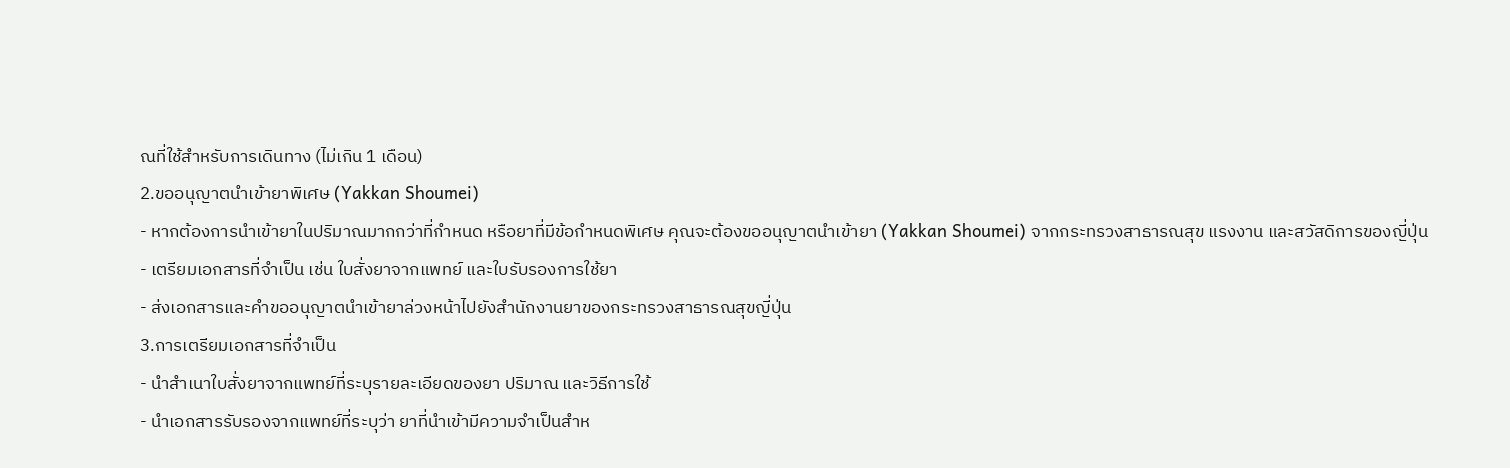ณที่ใช้สำหรับการเดินทาง (ไม่เกิน 1 เดือน)
2.ขออนุญาตนำเข้ายาพิเศษ (Yakkan Shoumei)
- หากต้องการนำเข้ายาในปริมาณมากกว่าที่กำหนด หรือยาที่มีข้อกำหนดพิเศษ คุณจะต้องขออนุญาตนำเข้ายา (Yakkan Shoumei) จากกระทรวงสาธารณสุข แรงงาน และสวัสดิการของญี่ปุ่น
- เตรียมเอกสารที่จำเป็น เช่น ใบสั่งยาจากแพทย์ และใบรับรองการใช้ยา
- ส่งเอกสารและคำขออนุญาตนำเข้ายาล่วงหน้าไปยังสำนักงานยาของกระทรวงสาธารณสุขญี่ปุ่น
3.การเตรียมเอกสารที่จำเป็น
- นำสำเนาใบสั่งยาจากแพทย์ที่ระบุรายละเอียดของยา ปริมาณ และวิธีการใช้
- นำเอกสารรับรองจากแพทย์ที่ระบุว่า ยาที่นำเข้ามีความจำเป็นสำห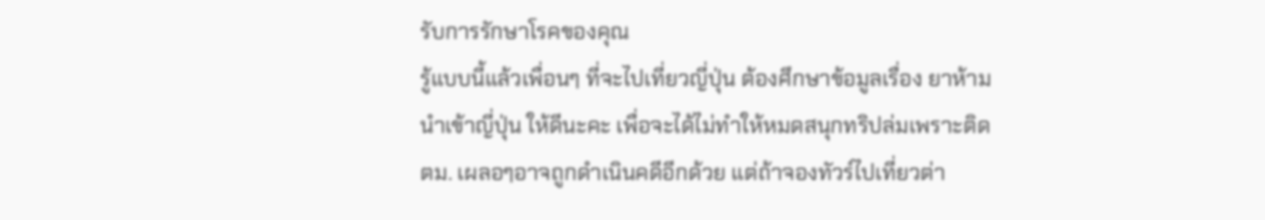รับการรักษาโรคของคุณ
รู้แบบนี้แล้วเพื่อนๆ ที่จะไปเที่ยวญี่ปุ่น ต้องศึกษาข้อมูลเรื่อง ยาห้ามนำเข้าญี่ปุ่น ให้ดีนะคะ เพื่อจะได้ไม่ทำให้หมดสนุกทริปล่มเพราะติด ตม. เผลอๆอาจถูกดำเนินคดีอีกด้วย แต่ถ้าจองทัวร์ไปเที่ยวต่า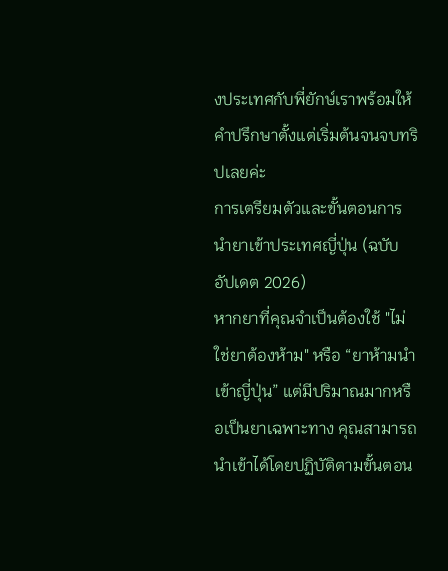งประเทศกับพี่ยักษ์เราพร้อมให้คำปรึกษาตั้งแต่เริ่มต้นจนจบทริปเลยค่ะ
การเตรียมตัวและขั้นตอนการนำยาเข้าประเทศญี่ปุ่น (ฉบับอัปเดต 2026)
หากยาที่คุณจำเป็นต้องใช้ "ไม่ใช่ยาต้องห้าม" หรือ “ยาห้ามนำเข้าญี่ปุ่น” แต่มีปริมาณมากหรือเป็นยาเฉพาะทาง คุณสามารถนำเข้าได้โดยปฏิบัติตามขั้นตอน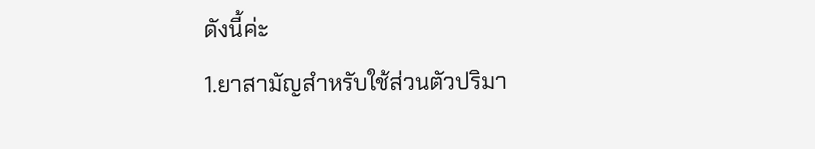ดังนี้ค่ะ
1.ยาสามัญสำหรับใช้ส่วนตัวปริมา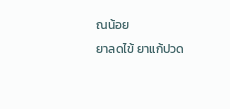ณน้อย
ยาลดไข้ ยาแก้ปวด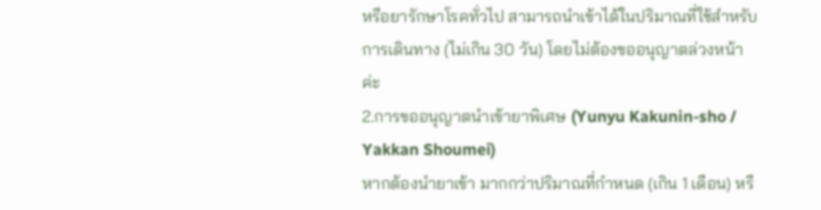หรือยารักษาโรคทั่วไป สามารถนำเข้าได้ในปริมาณที่ใช้สำหรับการเดินทาง (ไม่เกิน 30 วัน) โดยไม่ต้องขออนุญาตล่วงหน้าค่ะ
2.การขออนุญาตนำเข้ายาพิเศษ (Yunyu Kakunin-sho / Yakkan Shoumei)
หากต้องนำยาเข้า มากกว่าปริมาณที่กำหนด (เกิน 1 เดือน) หรื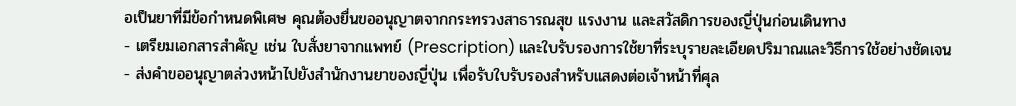อเป็นยาที่มีข้อกำหนดพิเศษ คุณต้องยื่นขออนุญาตจากกระทรวงสาธารณสุข แรงงาน และสวัสดิการของญี่ปุ่นก่อนเดินทาง
- เตรียมเอกสารสำคัญ เช่น ใบสั่งยาจากแพทย์ (Prescription) และใบรับรองการใช้ยาที่ระบุรายละเอียดปริมาณและวิธีการใช้อย่างชัดเจน
- ส่งคำขออนุญาตล่วงหน้าไปยังสำนักงานยาของญี่ปุ่น เพื่อรับใบรับรองสำหรับแสดงต่อเจ้าหน้าที่ศุล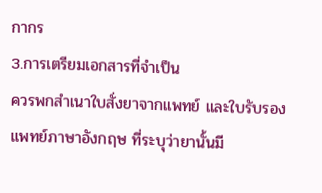กากร
3.การเตรียมเอกสารที่จำเป็น
ควรพกสำเนาใบสั่งยาจากแพทย์ และใบรับรองแพทย์ภาษาอังกฤษ ที่ระบุว่ายานั้นมี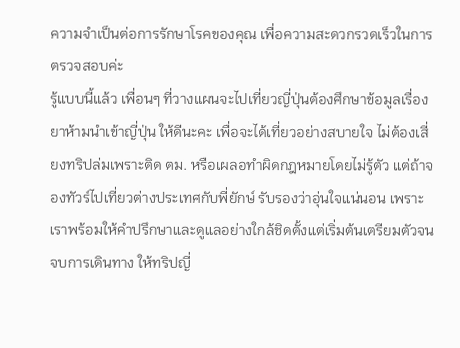ความจำเป็นต่อการรักษาโรคของคุณ เพื่อความสะดวกรวดเร็วในการตรวจสอบค่ะ
รู้แบบนี้แล้ว เพื่อนๆ ที่วางแผนจะไปเที่ยวญี่ปุ่นต้องศึกษาข้อมูลเรื่อง ยาห้ามนำเข้าญี่ปุ่น ให้ดีนะคะ เพื่อจะได้เที่ยวอย่างสบายใจ ไม่ต้องเสี่ยงทริปล่มเพราะติด ตม. หรือเผลอทำผิดกฎหมายโดยไม่รู้ตัว แต่ถ้าจองทัวร์ไปเที่ยวต่างประเทศกับพี่ยักษ์ รับรองว่าอุ่นใจแน่นอน เพราะเราพร้อมให้คำปรึกษาและดูแลอย่างใกล้ชิดตั้งแต่เริ่มต้นเตรียมตัวจนจบการเดินทาง ให้ทริปญี่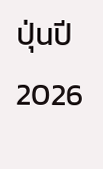ปุ่นปี 2026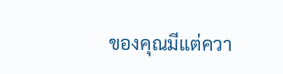ของคุณมีแต่ควา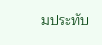มประทับ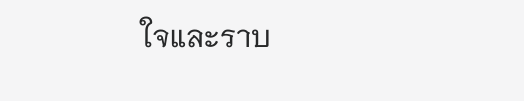ใจและราบ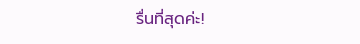รื่นที่สุดค่ะ!